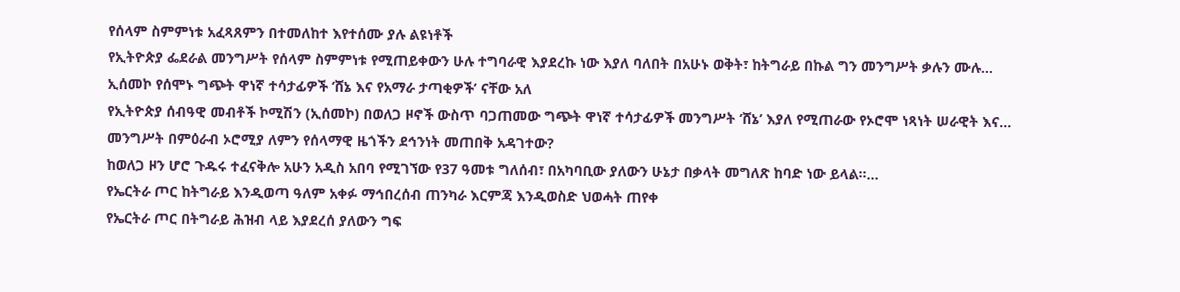የሰላም ስምምነቱ አፈጻጸምን በተመለከተ እየተሰሙ ያሉ ልዩነቶች
የኢትዮጵያ ፌደራል መንግሥት የሰላም ስምምነቱ የሚጠይቀውን ሁሉ ተግባራዊ እያደረኩ ነው እያለ ባለበት በአሁኑ ወቅት፣ ከትግራይ በኩል ግን መንግሥት ቃሉን ሙሉ…
ኢሰመኮ የሰሞኑ ግጭት ዋነኛ ተሳታፊዎች ‘ሸኔ እና የአማራ ታጣቂዎች’ ናቸው አለ
የኢትዮጵያ ሰብዓዊ መብቶች ኮሚሽን (ኢሰመኮ) በወለጋ ዞኖች ውስጥ ባጋጠመው ግጭት ዋነኛ ተሳታፊዎች መንግሥት ‘ሸኔ’ እያለ የሚጠራው የኦሮሞ ነጻነት ሠራዊት እና…
መንግሥት በምዕራብ ኦሮሚያ ለምን የሰላማዊ ዜጎችን ደኅንነት መጠበቅ አዳገተው?
ከወለጋ ዞን ሆሮ ጉዱሩ ተፈናቅሎ አሁን አዲስ አበባ የሚገኘው የ37 ዓመቱ ግለሰብ፣ በአካባቢው ያለውን ሁኔታ በቃላት መግለጽ ከባድ ነው ይላል።…
የኤርትራ ጦር ከትግራይ እንዲወጣ ዓለም አቀፉ ማኅበረሰብ ጠንካራ እርምጃ እንዲወስድ ህወሓት ጠየቀ
የኤርትራ ጦር በትግራይ ሕዝብ ላይ እያደረሰ ያለውን ግፍ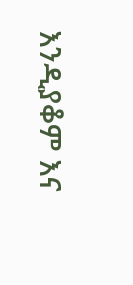እንዲያቆም እና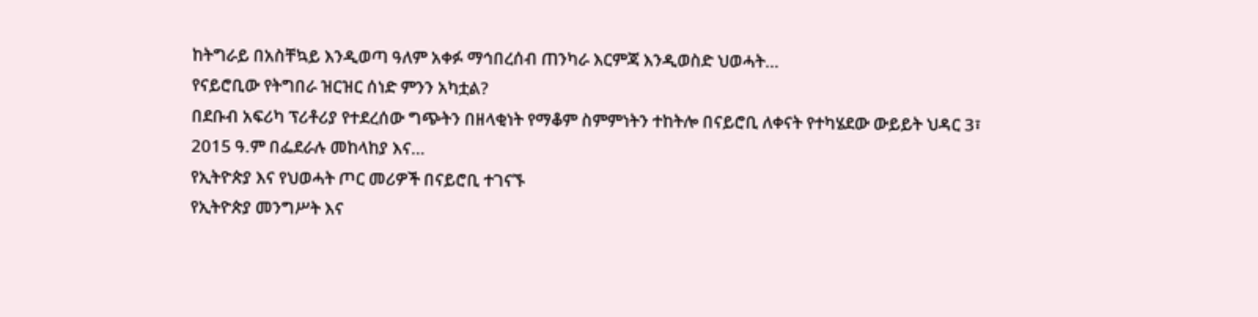ከትግራይ በአስቸኳይ እንዲወጣ ዓለም አቀፉ ማኅበረሰብ ጠንካራ እርምጃ እንዲወስድ ህወሓት…
የናይሮቢው የትግበራ ዝርዝር ሰነድ ምንን አካቷል?
በደቡብ አፍሪካ ፕሪቶሪያ የተደረሰው ግጭትን በዘላቂነት የማቆም ስምምነትን ተከትሎ በናይሮቢ ለቀናት የተካሄደው ውይይት ህዳር 3፣ 2015 ዓ.ም በፌደራሉ መከላከያ እና…
የኢትዮጵያ እና የህወሓት ጦር መሪዎች በናይሮቢ ተገናኙ
የኢትዮጵያ መንግሥት እና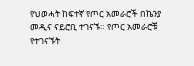የህወሓት ከፍተኛ የጦር አመራሮች በኬንያ መዲና ናይሮቢ ተገናኙ። የጦር አመራሮቹ የተገናኙት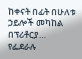ከቀናት በፊት በሁለቱ ኃይሎች መካከል በፕሪቶርያ…
የፌደራሉ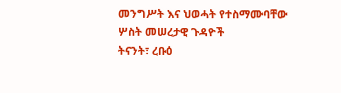መንግሥት እና ህወሓት የተስማሙባቸው ሦስት መሠረታዊ ጉዳዮች
ትናንት፣ ረቡዕ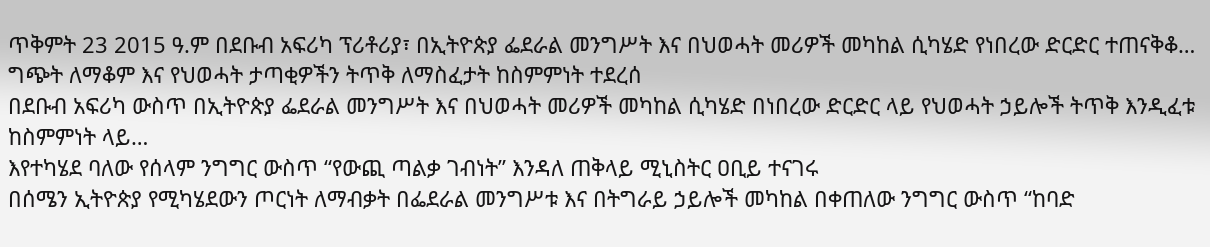ጥቅምት 23 2015 ዓ.ም በደቡብ አፍሪካ ፕሪቶሪያ፣ በኢትዮጵያ ፌደራል መንግሥት እና በህወሓት መሪዎች መካከል ሲካሄድ የነበረው ድርድር ተጠናቅቆ…
ግጭት ለማቆም እና የህወሓት ታጣቂዎችን ትጥቅ ለማስፈታት ከስምምነት ተደረሰ
በደቡብ አፍሪካ ውስጥ በኢትዮጵያ ፌደራል መንግሥት እና በህወሓት መሪዎች መካከል ሲካሄድ በነበረው ድርድር ላይ የህወሓት ኃይሎች ትጥቅ እንዲፈቱ ከስምምነት ላይ…
እየተካሄደ ባለው የሰላም ንግግር ውስጥ “የውጪ ጣልቃ ገብነት” እንዳለ ጠቅላይ ሚኒስትር ዐቢይ ተናገሩ
በሰሜን ኢትዮጵያ የሚካሄደውን ጦርነት ለማብቃት በፌደራል መንግሥቱ እና በትግራይ ኃይሎች መካከል በቀጠለው ንግግር ውስጥ “ከባድ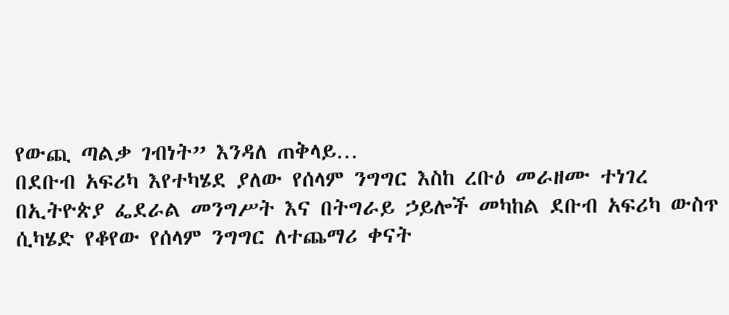የውጪ ጣልቃ ገብነት” እንዳለ ጠቅላይ…
በደቡብ አፍሪካ እየተካሄደ ያለው የሰላም ንግግር እስከ ረቡዕ መራዘሙ ተነገረ
በኢትዮጵያ ፌደራል መንግሥት እና በትግራይ ኃይሎች መካከል ደቡብ አፍሪካ ውስጥ ሲካሄድ የቆየው የሰላም ንግግር ለተጨማሪ ቀናት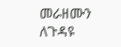መራዘሙን ለጉዳዩ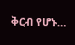ቅርብ የሆኑ…